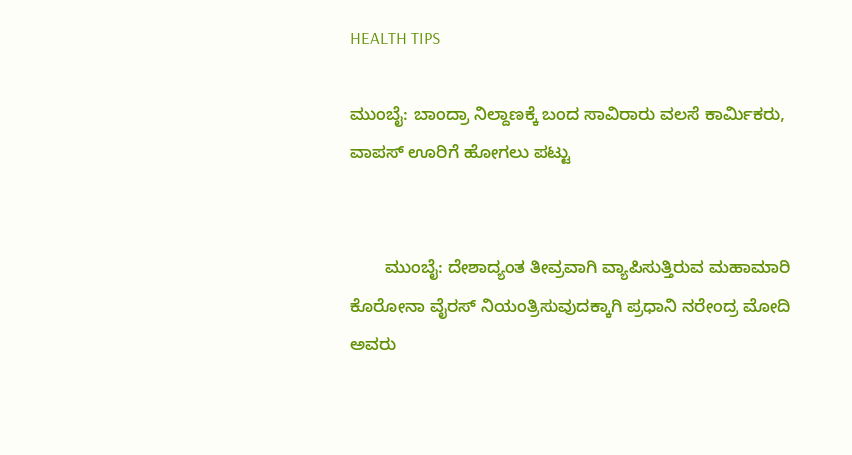HEALTH TIPS

ಮುಂಬೈ: ಬಾಂದ್ರಾ ನಿಲ್ದಾಣಕ್ಕೆ ಬಂದ ಸಾವಿರಾರು ವಲಸೆ ಕಾರ್ಮಿಕರು, ವಾಪಸ್ ಊರಿಗೆ ಹೋಗಲು ಪಟ್ಟು


       ಮುಂಬೈ: ದೇಶಾದ್ಯಂತ ತೀವ್ರವಾಗಿ ವ್ಯಾಪಿಸುತ್ತಿರುವ ಮಹಾಮಾರಿ ಕೊರೋನಾ ವೈರಸ್ ನಿಯಂತ್ರಿಸುವುದಕ್ಕಾಗಿ ಪ್ರಧಾನಿ ನರೇಂದ್ರ ಮೋದಿ ಅವರು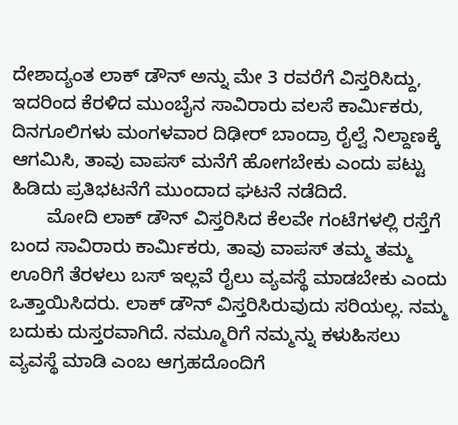ದೇಶಾದ್ಯಂತ ಲಾಕ್ ಡೌನ್ ಅನ್ನು ಮೇ 3 ರವರೆಗೆ ವಿಸ್ತರಿಸಿದ್ದು, ಇದರಿಂದ ಕೆರಳಿದ ಮುಂಬೈನ ಸಾವಿರಾರು ವಲಸೆ ಕಾರ್ಮಿಕರು, ದಿನಗೂಲಿಗಳು ಮಂಗಳವಾರ ದಿಢೀರ್ ಬಾಂದ್ರಾ ರೈಲ್ವೆ ನಿಲ್ದಾಣಕ್ಕೆ ಆಗಮಿಸಿ, ತಾವು ವಾಪಸ್ ಮನೆಗೆ ಹೋಗಬೇಕು ಎಂದು ಪಟ್ಟು ಹಿಡಿದು ಪ್ರತಿಭಟನೆಗೆ ಮುಂದಾದ ಘಟನೆ ನಡೆದಿದೆ.
       ಮೋದಿ ಲಾಕ್ ಡೌನ್ ವಿಸ್ತರಿಸಿದ ಕೆಲವೇ ಗಂಟೆಗಳಲ್ಲಿ ರಸ್ತೆಗೆ ಬಂದ ಸಾವಿರಾರು ಕಾರ್ಮಿಕರು, ತಾವು ವಾಪಸ್ ತಮ್ಮ ತಮ್ಮ ಊರಿಗೆ ತೆರಳಲು ಬಸ್ ಇಲ್ಲವೆ ರೈಲು ವ್ಯವಸ್ಥೆ ಮಾಡಬೇಕು ಎಂದು ಒತ್ತಾಯಿಸಿದರು. ಲಾಕ್ ಡೌನ್ ವಿಸ್ತರಿಸಿರುವುದು ಸರಿಯಲ್ಲ. ನಮ್ಮ ಬದುಕು ದುಸ್ತರವಾಗಿದೆ. ನಮ್ಮೂರಿಗೆ ನಮ್ಮನ್ನು ಕಳುಹಿಸಲು ವ್ಯವಸ್ಥೆ ಮಾಡಿ ಎಂಬ ಆಗ್ರಹದೊಂದಿಗೆ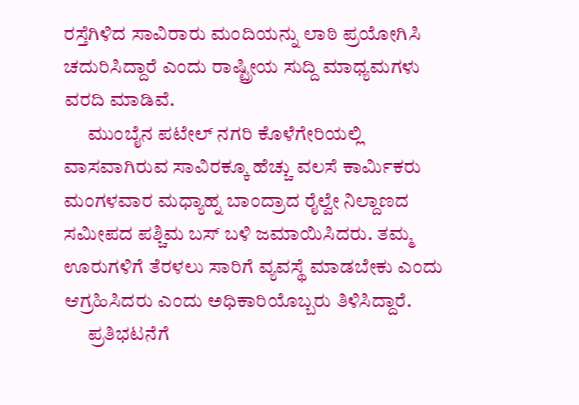ರಸ್ತೆಗಿಳಿದ ಸಾವಿರಾರು ಮಂದಿಯನ್ನು ಲಾಠಿ ಪ್ರಯೋಗಿಸಿ ಚದುರಿಸಿದ್ದಾರೆ ಎಂದು ರಾಷ್ಟ್ರೀಯ ಸುದ್ದಿ ಮಾಧ್ಯಮಗಳು ವರದಿ ಮಾಡಿವೆ.
      ಮುಂಬೈನ ಪಟೇಲ್ ನಗರಿ ಕೊಳೆಗೇರಿಯಲ್ಲಿ ವಾಸವಾಗಿರುವ ಸಾವಿರಕ್ಕೂ ಹೆಚ್ಚು ವಲಸೆ ಕಾರ್ಮಿಕರು ಮಂಗಳವಾರ ಮಧ್ಯಾಹ್ನ ಬಾಂದ್ರಾದ ರೈಲ್ವೇ ನಿಲ್ದಾಣದ ಸಮೀಪದ ಪಶ್ಚಿಮ ಬಸ್ ಬಳಿ ಜಮಾಯಿಸಿದರು. ತಮ್ಮ ಊರುಗಳಿಗೆ ತೆರಳಲು ಸಾರಿಗೆ ವ್ಯವಸ್ಥೆ ಮಾಡಬೇಕು ಎಂದು ಆಗ್ರಹಿಸಿದರು ಎಂದು ಅಧಿಕಾರಿಯೊಬ್ಬರು ತಿಳಿಸಿದ್ದಾರೆ.
      ಪ್ರತಿಭಟನೆಗೆ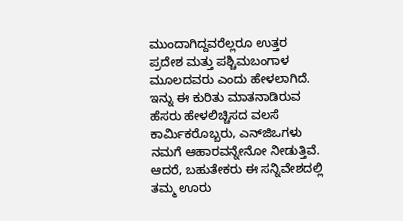ಮುಂದಾಗಿದ್ದವರೆಲ್ಲರೂ ಉತ್ತರ ಪ್ರದೇಶ ಮತ್ತು ಪಶ್ಚಿಮಬಂಗಾಳ ಮೂಲದವರು ಎಂದು ಹೇಳಲಾಗಿದೆ.
ಇನ್ನು ಈ ಕುರಿತು ಮಾತನಾಡಿರುವ ಹೆಸರು ಹೇಳಲಿಚ್ಚಿಸದ ವಲಸೆ ಕಾರ್ಮಿಕರೊಬ್ಬರು, ಎನ್‍ಜಿಒಗಳು ನಮಗೆ ಆಹಾರವನ್ನೇನೋ ನೀಡುತ್ತಿವೆ. ಆದರೆ, ಬಹುತೇಕರು ಈ ಸನ್ನಿವೇಶದಲ್ಲಿ ತಮ್ಮ ಊರು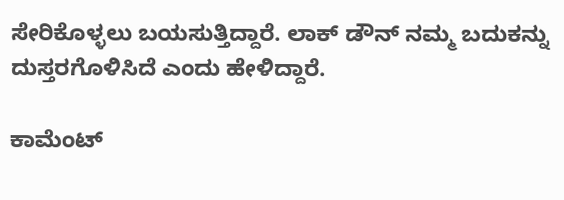ಸೇರಿಕೊಳ್ಳಲು ಬಯಸುತ್ತಿದ್ದಾರೆ. ಲಾಕ್ ಡೌನ್ ನಮ್ಮ ಬದುಕನ್ನು ದುಸ್ತರಗೊಳಿಸಿದೆ ಎಂದು ಹೇಳಿದ್ದಾರೆ.

ಕಾಮೆಂಟ್‌‌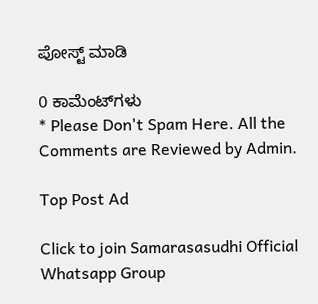ಪೋಸ್ಟ್‌ ಮಾಡಿ

0 ಕಾಮೆಂಟ್‌ಗಳು
* Please Don't Spam Here. All the Comments are Reviewed by Admin.

Top Post Ad

Click to join Samarasasudhi Official Whatsapp Group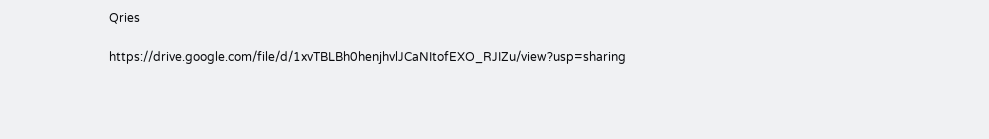Qries

https://drive.google.com/file/d/1xvTBLBh0henjhvlJCaNItofEXO_RJIZu/view?usp=sharing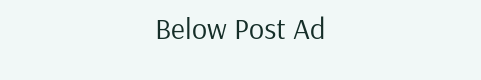Below Post Ad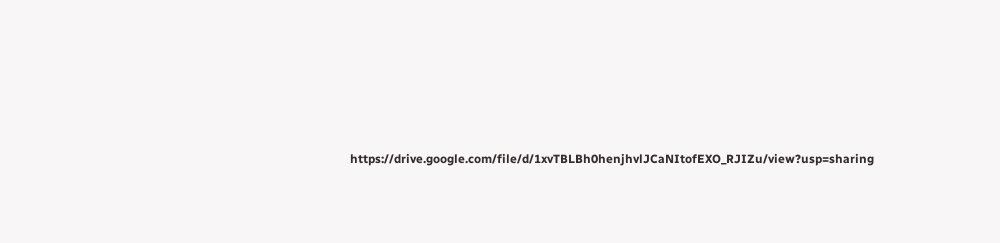https://drive.google.com/file/d/1xvTBLBh0henjhvlJCaNItofEXO_RJIZu/view?usp=sharing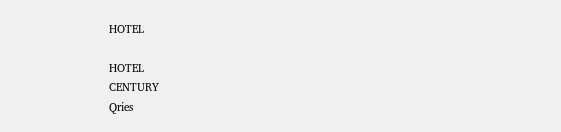HOTEL

HOTEL
CENTURY
Qries